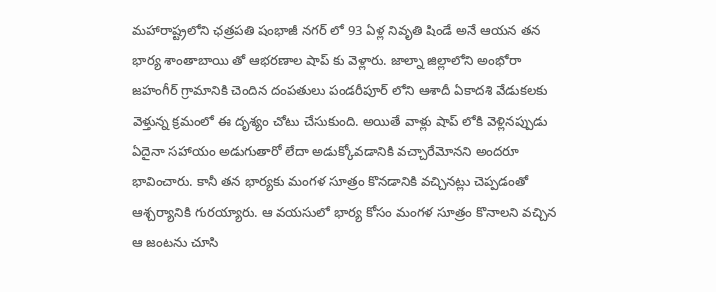మహారాష్ట్రలోని ఛత్రపతి షంభాజీ నగర్ లో 93 ఏళ్ల నివృతి షిండే అనే ఆయన తన భార్య శాంతాబాయి తో ఆభరణాల షాప్ కు వెళ్లారు. జాల్నా జిల్లాలోని అంభోరా జహంగీర్ గ్రామానికి చెందిన దంపతులు పండరీపూర్ లోని ఆశాదీ ఏకాదశి వేడుకలకు వెళ్తున్న క్రమంలో ఈ దృశ్యం చోటు చేసుకుంది. అయితే వాళ్లు షాప్ లోకి వెళ్లినప్పుడు ఏదైనా సహాయం అడుగుతారో లేదా అడుక్కోవడానికి వచ్చారేమోనని అందరూ భావించారు. కానీ తన భార్యకు మంగళ సూత్రం కొనడానికి వచ్చినట్లు చెప్పడంతో ఆశ్చర్యానికి గురయ్యారు. ఆ వయసులో భార్య కోసం మంగళ సూత్రం కొనాలని వచ్చిన ఆ జంటను చూసి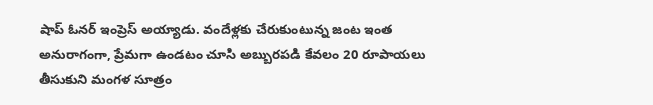షాప్ ఓనర్ ఇంప్రెస్ అయ్యాడు. వందేళ్లకు చేరుకుంటున్న జంట ఇంత అనురాగంగా, ప్రేమగా ఉండటం చూసి అబ్బురపడి కేవలం 20 రూపాయలు తీసుకుని మంగళ సూత్రం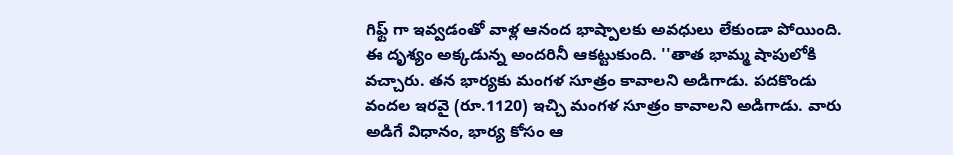గిఫ్ట్ గా ఇవ్వడంతో వాళ్ల ఆనంద భాష్పాలకు అవధులు లేకుండా పోయింది. ఈ దృశ్యం అక్కడున్న అందరినీ ఆకట్టుకుంది. ''తాత భామ్మ షాపులోకి వచ్చారు. తన భార్యకు మంగళ సూత్రం కావాలని అడిగాడు. పదకొండు వందల ఇరవై (రూ.1120) ఇచ్చి మంగళ సూత్రం కావాలని అడిగాడు. వారు అడిగే విధానం, భార్య కోసం ఆ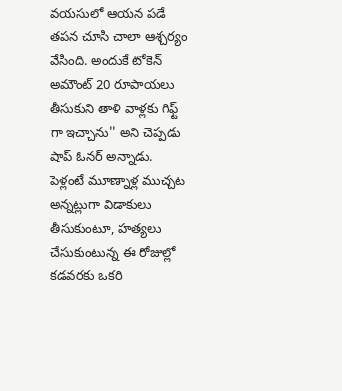వయసులో ఆయన పడే తపన చూసి చాలా ఆశ్చర్యం వేసింది. అందుకే టోకెన్ అమౌంట్ 20 రూపాయలు తీసుకుని తాళి వాళ్లకు గిఫ్ట్ గా ఇచ్చాను'' అని చెప్పడు షాప్ ఓనర్ అన్నాడు. పెళ్లంటే మూణ్నాళ్ల ముచ్చట అన్నట్లుగా విడాకులు తీసుకుంటూ, హత్యలు చేసుకుంటున్న ఈ రోజుల్లో కడవరకు ఒకరి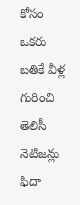కోసం ఒకరు బతికే వీళ్ల గురించి తెలిసీ నెటిజన్లు ఫిదా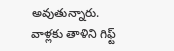అవుతున్నారు. వాళ్లకు తాళిని గిఫ్ట్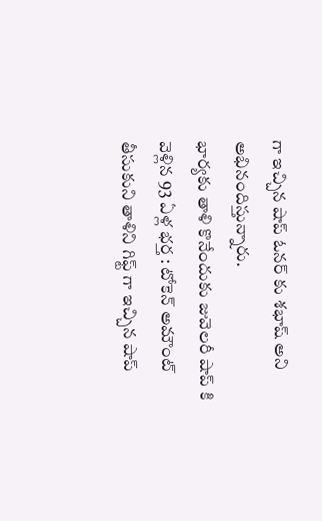గా ఇచ్చిన షాప్ ఓనర్ కు శభాష్ అని అభినందిస్తున్నారు.
భార్యకు తాళి కొనేందుకు జువెలరీ షాప్ కి వెళ్లిన 93 ఏళ్ల భర్త : టోకెన్ అమౌంట్ తీసుకుని తాళిని గిఫ్ట్ గా ఇచ్చిన షాప్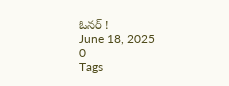ఓనర్ !
June 18, 2025
0
Tags